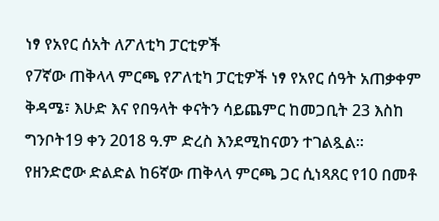ነፃ የአየር ሰአት ለፖለቲካ ፓርቲዎች
የ7ኛው ጠቅላላ ምርጫ የፖለቲካ ፓርቲዎች ነፃ የአየር ሰዓት አጠቃቀም ቅዳሜ፣ እሁድ እና የበዓላት ቀናትን ሳይጨምር ከመጋቢት 23 እስከ ግንቦት19 ቀን 2018 ዓ.ም ድረስ እንደሚከናወን ተገልጿል።
የዘንድሮው ድልድል ከ6ኛው ጠቅላላ ምርጫ ጋር ሲነጻጸር የ10 በመቶ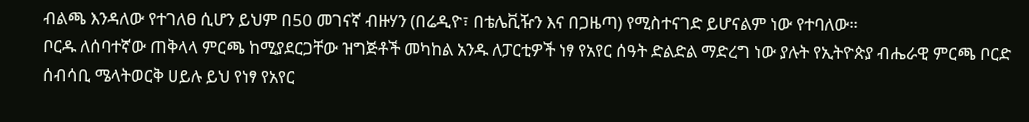ብልጫ እንዳለው የተገለፀ ሲሆን ይህም በ50 መገናኛ ብዙሃን (በሬዲዮ፣ በቴሌቪዥን እና በጋዜጣ) የሚስተናገድ ይሆናልም ነው የተባለው።
ቦርዱ ለሰባተኛው ጠቅላላ ምርጫ ከሚያደርጋቸው ዝግጅቶች መካከል አንዱ ለፓርቲዎች ነፃ የአየር ሰዓት ድልድል ማድረግ ነው ያሉት የኢትዮጵያ ብሔራዊ ምርጫ ቦርድ ሰብሳቢ ሜላትወርቅ ሀይሉ ይህ የነፃ የአየር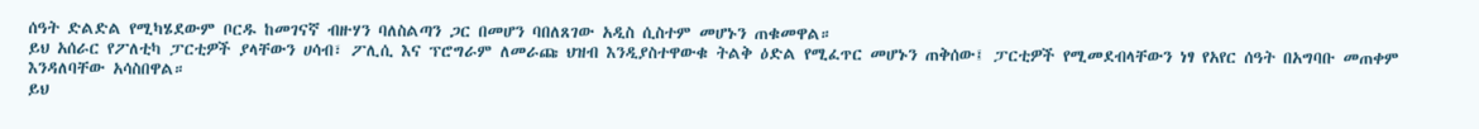ሰዓት ድልድል የሚካሄደውም ቦርዱ ከመገናኛ ብዙሃን ባለስልጣን ጋር በመሆን ባበለጸገው አዲስ ሲስተም መሆኑን ጠቁመዋል።
ይህ አሰራር የፖለቲካ ፓርቲዎች ያላቸውን ሀሳብ፣ ፖሊሲ እና ፕሮግራም ለመራጩ ህዝብ እንዲያስተዋውቁ ትልቅ ዕድል የሚፈጥር መሆኑን ጠቅሰው፤ ፓርቲዎች የሚመደብላቸውን ነፃ የአየር ሰዓት በአግባቡ መጠቀም እንዳለባቸው አሳስበዋል።
ይህ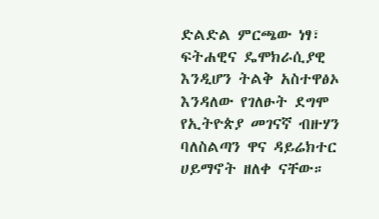ድልድል ምርጫው ነፃ፣ ፍትሐዊና ዴሞክራሲያዊ እንዲሆን ትልቅ አስተዋፅኦ እንዳለው የገለፁት ደግሞ የኢትዮጵያ መገናኛ ብዙሃን ባለስልጣን ዋና ዳይሬክተር ሀይማኖት ዘለቀ ናቸው።